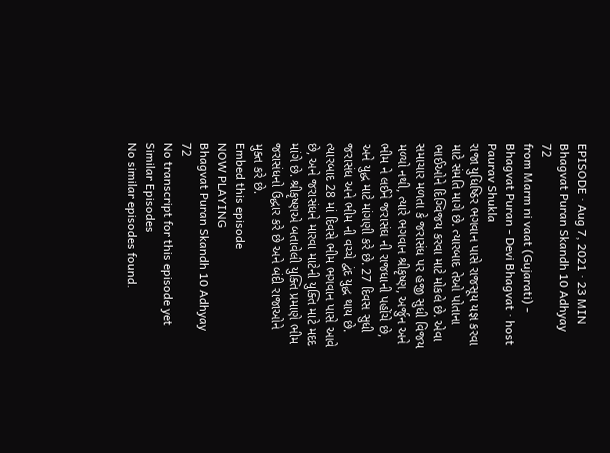EPISODE · Aug 7, 2021 · 23 MIN
Bhagvat Puran Skandh 10 Adhyay 72
from Marm ni vaat (Gujarati) - Bhagvat Puran - Devi Bhagvat · host Paurav Shukla
રાજા યુધિષ્ઠિર ભગવાન પાસે રાજસૂય યજ્ઞ કરવા માટે સંમતિ માગે છે. ત્યારબાદ તેઓ પોતાના ભાઈઓને દિગ્વિજય કરવા માટે મોકલે છે. એવા સમાચાર મળતા કે જરાસંધ પર હજી સુધી વિજય મળ્યો નથી, ત્યારે ભગવાન શ્રીકૃષ્ણ, અર્જુન અને ભીમ ને લઈને જરાસંઘ ની રાજધાની પહોંચે છે, અને યુદ્ધ માટે માંગણી કરે છે. 27 દિવસ સુધી જરાસંધ અને ભીમ ની વચ્ચે દ્વંદ યુદ્ધ થાય છે. ત્યારબાદ 28 માં દિવસે ભીમ ભગવાન પાસે આવે છે, અને જરાસંધને મારવા માટેની યુક્તિ માટે મદદ માંગે છે. શ્રીકૃષ્ણએ બતાવેલી યુક્તિ પ્રમાણે ભીમ જરાસંધનો ઉદ્ધાર કરે છે અને બંદી રાજાઓને મુક્ત કરે છે.
Embed this episode
NOW PLAYING
Bhagvat Puran Skandh 10 Adhyay 72
No transcript for this episode yet
Similar Episodes
No similar episodes found.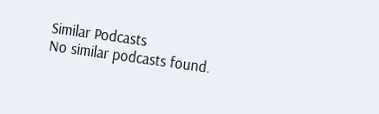Similar Podcasts
No similar podcasts found.